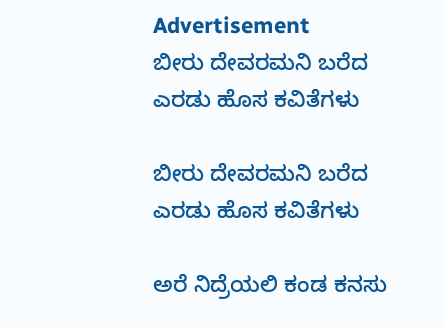Advertisement
ಬೀರು ದೇವರಮನಿ ಬರೆದ ಎರಡು ಹೊಸ ಕವಿತೆಗಳು

ಬೀರು ದೇವರಮನಿ ಬರೆದ ಎರಡು ಹೊಸ ಕವಿತೆಗಳು

ಅರೆ ನಿದ್ರೆಯಲಿ ಕಂಡ ಕನಸು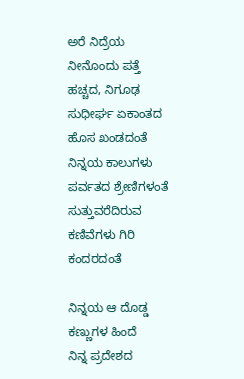ಅರೆ ನಿದ್ರೆಯ ನೀನೊಂದು ಪತ್ತೆ ಹಚ್ಚದ, ನಿಗೂಢ ಸುಧೀರ್ಘ ಏಕಾಂತದ ಹೊಸ ಖಂಡದಂತೆ
ನಿನ್ನಯ ಕಾಲುಗಳು ಪರ್ವತದ ಶ್ರೇಣಿಗಳಂತೆ
ಸುತ್ತುವರೆದಿರುವ ಕಣಿವೆಗಳು ಗಿರಿ ಕಂದರದಂತೆ

ನಿನ್ನಯ ಆ ದೊಡ್ಡ ಕಣ್ಣುಗಳ ಹಿಂದೆ
ನಿನ್ನ ಪ್ರದೇಶದ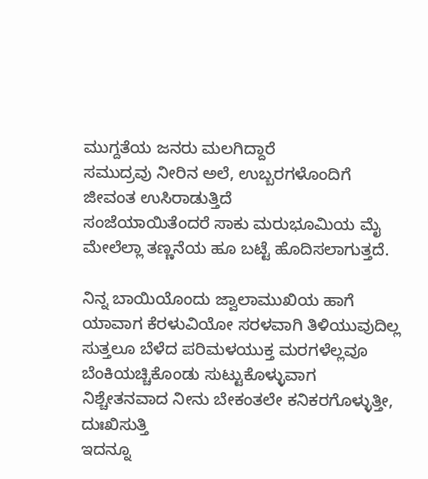ಮುಗ್ದತೆಯ ಜನರು ಮಲಗಿದ್ದಾರೆ
ಸಮುದ್ರವು ನೀರಿನ ಅಲೆ, ಉಬ್ಬರಗಳೊಂದಿಗೆ ಜೀವಂತ ಉಸಿರಾಡುತ್ತಿದೆ
ಸಂಜೆಯಾಯಿತೆಂದರೆ ಸಾಕು ಮರುಭೂಮಿಯ ಮೈ ಮೇಲೆಲ್ಲಾ ತಣ್ಣನೆಯ ಹೂ ಬಟ್ಟೆ ಹೊದಿಸಲಾಗುತ್ತದೆ.

ನಿನ್ನ ಬಾಯಿಯೊಂದು ಜ್ವಾಲಾಮುಖಿಯ ಹಾಗೆ
ಯಾವಾಗ ಕೆರಳುವಿಯೋ ಸರಳವಾಗಿ ತಿಳಿಯುವುದಿಲ್ಲ
ಸುತ್ತಲೂ ಬೆಳೆದ ಪರಿಮಳಯುಕ್ತ ಮರಗಳೆಲ್ಲವೂ ಬೆಂಕಿಯಚ್ಚಿಕೊಂಡು ಸುಟ್ಟುಕೊಳ್ಳುವಾಗ ನಿಶ್ಚೇತನವಾದ ನೀನು ಬೇಕಂತಲೇ ಕನಿಕರಗೊಳ್ಳುತ್ತೀ, ದುಃಖಿಸುತ್ತಿ
ಇದನ್ನೂ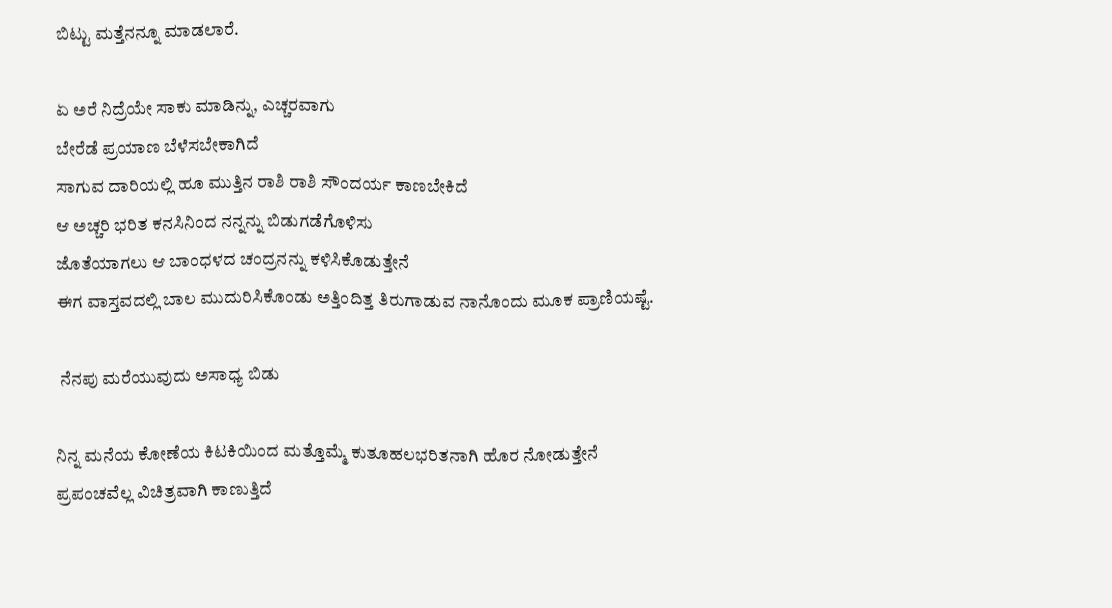ಬಿಟ್ಟು ಮತ್ತೆನನ್ನೂ ಮಾಡಲಾರೆ.

ಏ ಅರೆ ನಿದ್ರೆಯೇ ಸಾಕು ಮಾಡಿನ್ನು, ಎಚ್ಚರವಾಗು
ಬೇರೆಡೆ ಪ್ರಯಾಣ ಬೆಳೆಸಬೇಕಾಗಿದೆ
ಸಾಗುವ ದಾರಿಯಲ್ಲಿ ಹೂ ಮುತ್ತಿನ ರಾಶಿ ರಾಶಿ ಸೌಂದರ್ಯ ಕಾಣಬೇಕಿದೆ
ಆ ಅಚ್ಚರಿ ಭರಿತ ಕನಸಿನಿಂದ ನನ್ನನ್ನು ಬಿಡುಗಡೆಗೊಳಿಸು
ಜೊತೆಯಾಗಲು ಆ ಬಾಂಧಳದ ಚಂದ್ರನನ್ನು ಕಳಿಸಿಕೊಡುತ್ತೇನೆ
ಈಗ ವಾಸ್ತವದಲ್ಲಿ ಬಾಲ ಮುದುರಿಸಿಕೊಂಡು ಅತ್ತಿಂದಿತ್ತ ತಿರುಗಾಡುವ ನಾನೊಂದು ಮೂಕ ಪ್ರಾಣಿಯಷ್ಟೆ.

 ನೆನಪು ಮರೆಯುವುದು ಅಸಾಧ್ಯ ಬಿಡು

ನಿನ್ನ ಮನೆಯ ಕೋಣೆಯ ಕಿಟಕಿಯಿಂದ ಮತ್ತೊಮ್ಮೆ ಕುತೂಹಲಭರಿತನಾಗಿ ಹೊರ ನೋಡುತ್ತೇನೆ
ಪ್ರಪಂಚವೆಲ್ಲ ವಿಚಿತ್ರವಾಗಿ ಕಾಣುತ್ತಿದೆ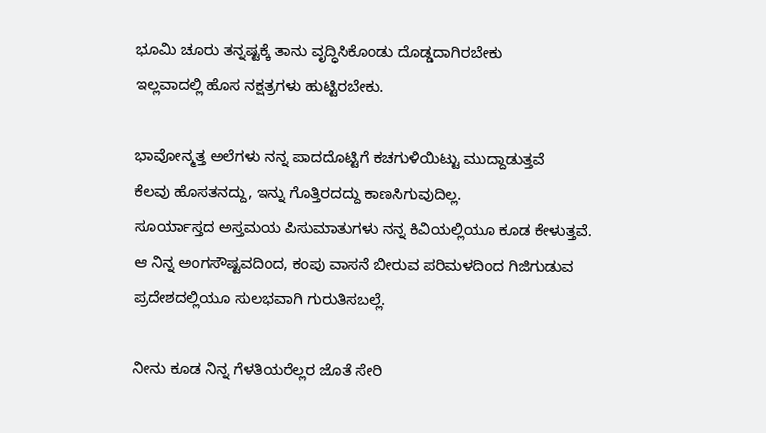ಭೂಮಿ ಚೂರು ತನ್ನಷ್ಟಕ್ಕೆ ತಾನು ವೃದ್ಧಿಸಿಕೊಂಡು ದೊಡ್ಡದಾಗಿರಬೇಕು
ಇಲ್ಲವಾದಲ್ಲಿ ಹೊಸ ನಕ್ಷತ್ರಗಳು ಹುಟ್ಟಿರಬೇಕು.

ಭಾವೋನ್ಮತ್ತ ಅಲೆಗಳು ನನ್ನ ಪಾದದೊಟ್ಟಿಗೆ ಕಚಗುಳಿಯಿಟ್ಟು ಮುದ್ದಾಡುತ್ತವೆ
ಕೆಲವು ಹೊಸತನದ್ದು, ಇನ್ನು ಗೊತ್ತಿರದದ್ದು ಕಾಣಸಿಗುವುದಿಲ್ಲ.
ಸೂರ್ಯಾಸ್ತದ ಅಸ್ತಮಯ ಪಿಸುಮಾತುಗಳು ನನ್ನ ಕಿವಿಯಲ್ಲಿಯೂ ಕೂಡ ಕೇಳುತ್ತವೆ.
ಆ ನಿನ್ನ ಅಂಗಸೌಷ್ಟವದಿಂದ, ಕಂಪು ವಾಸನೆ ಬೀರುವ ಪರಿಮಳದಿಂದ ಗಿಜಿಗುಡುವ ಪ್ರದೇಶದಲ್ಲಿಯೂ ಸುಲಭವಾಗಿ ಗುರುತಿಸಬಲ್ಲೆ.

ನೀನು ಕೂಡ ನಿನ್ನ ಗೆಳತಿಯರೆಲ್ಲರ ಜೊತೆ ಸೇರಿ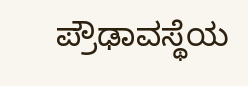ಪ್ರೌಢಾವಸ್ಥೆಯ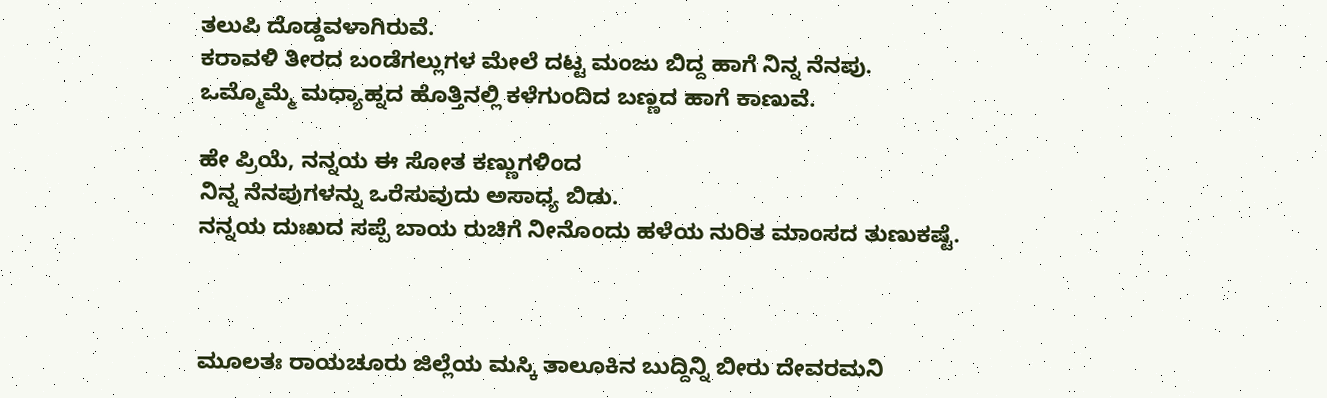ತಲುಪಿ ದೊಡ್ಡವಳಾಗಿರುವೆ.
ಕರಾವಳಿ ತೀರದ ಬಂಡೆಗಲ್ಲುಗಳ ಮೇಲೆ ದಟ್ಟ ಮಂಜು ಬಿದ್ದ ಹಾಗೆ ನಿನ್ನ ನೆನಪು.
ಒಮ್ಮೊಮ್ಮೆ ಮಧ್ಯಾಹ್ನದ ಹೊತ್ತಿನಲ್ಲಿ ಕಳೆಗುಂದಿದ ಬಣ್ಣದ ಹಾಗೆ ಕಾಣುವೆ.

ಹೇ ಪ್ರಿಯೆ, ನನ್ನಯ ಈ ಸೋತ ಕಣ್ಣುಗಳಿಂದ
ನಿನ್ನ ನೆನಪುಗಳನ್ನು ಒರೆಸುವುದು ಅಸಾಧ್ಯ ಬಿಡು.
ನನ್ನಯ ದುಃಖದ ಸಪ್ಪೆ ಬಾಯ ರುಚಿಗೆ ನೀನೊಂದು ಹಳೆಯ ನುರಿತ ಮಾಂಸದ ತುಣುಕಷ್ಟೆ.



ಮೂಲತಃ ರಾಯಚೂರು ಜಿಲ್ಲೆಯ ಮಸ್ಕಿ ತಾಲೂಕಿನ ಬುದ್ದಿನ್ನಿ ಬೀರು ದೇವರಮನಿ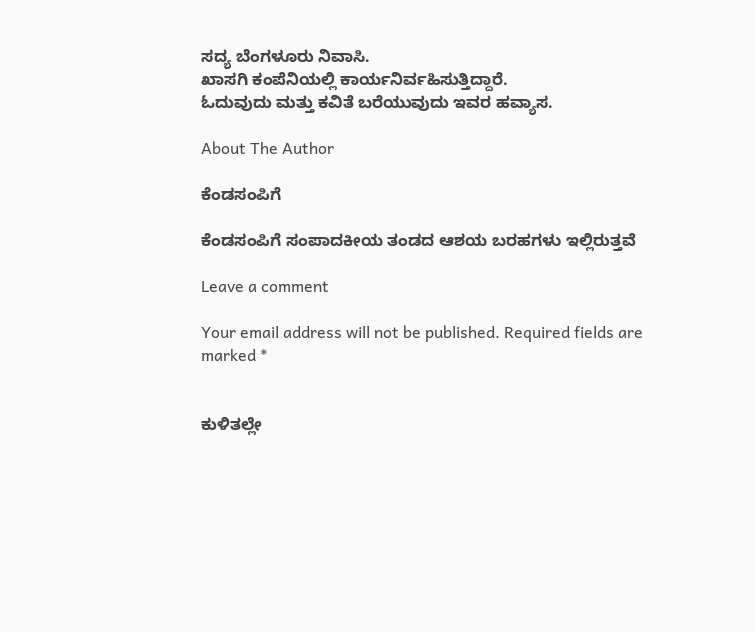ಸದ್ಯ ಬೆಂಗಳೂರು ನಿವಾಸಿ.
ಖಾಸಗಿ ಕಂಪೆನಿಯಲ್ಲಿ ಕಾರ್ಯನಿರ್ವಹಿಸುತ್ತಿದ್ದಾರೆ.
ಓದುವುದು ಮತ್ತು ಕವಿತೆ ಬರೆಯುವುದು ಇವರ ಹವ್ಯಾಸ.

About The Author

ಕೆಂಡಸಂಪಿಗೆ

ಕೆಂಡಸಂಪಿಗೆ ಸಂಪಾದಕೀಯ ತಂಡದ ಆಶಯ ಬರಹಗಳು ಇಲ್ಲಿರುತ್ತವೆ

Leave a comment

Your email address will not be published. Required fields are marked *


ಕುಳಿತಲ್ಲೇ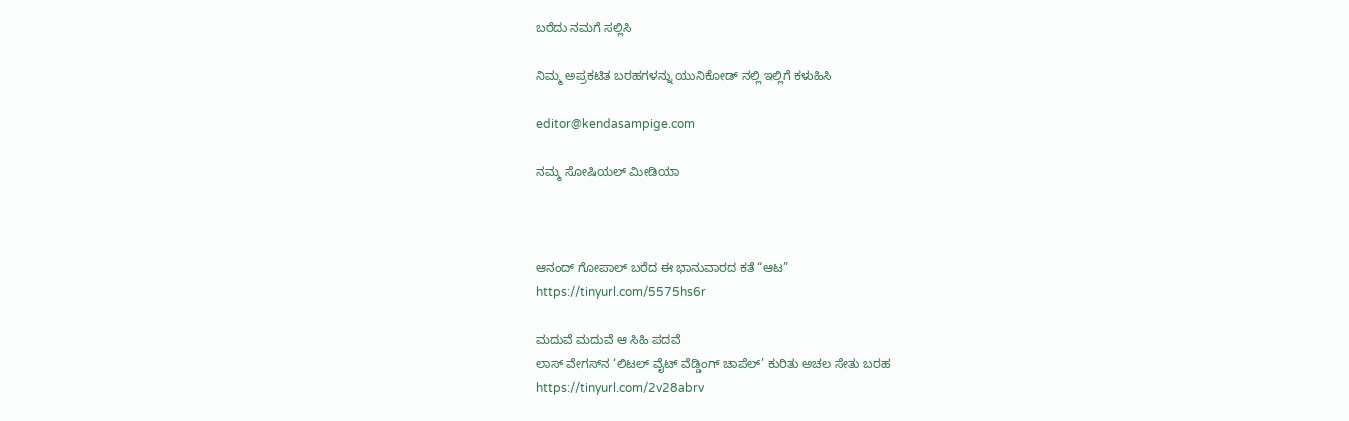ಬರೆದು ನಮಗೆ ಸಲ್ಲಿಸಿ

ನಿಮ್ಮ ಅಪ್ರಕಟಿತ ಬರಹಗಳನ್ನು ಯುನಿಕೋಡ್ ನಲ್ಲಿ ಇಲ್ಲಿಗೆ ಕಳುಹಿಸಿ

editor@kendasampige.com

ನಮ್ಮ ಸೋಷಿಯಲ್‌ ಮೀಡಿಯಾ



ಆನಂದ್‌ ಗೋಪಾಲ್‌ ಬರೆದ ಈ ಭಾನುವಾರದ ಕತೆ “ಆಟ”
https://tinyurl.com/5575hs6r

ಮದುವೆ ಮದುವೆ ಆ ಸಿಹಿ ಪದವೆ
ಲಾಸ್‌ ವೇಗಸ್‌ನ ‘ಲಿಟಲ್ ವೈಟ್ ವೆಡ್ಡಿಂಗ್ ಚಾಪೆಲ್’ ಕುರಿತು ಅಚಲ ಸೇತು ಬರಹ
https://tinyurl.com/2v28abrv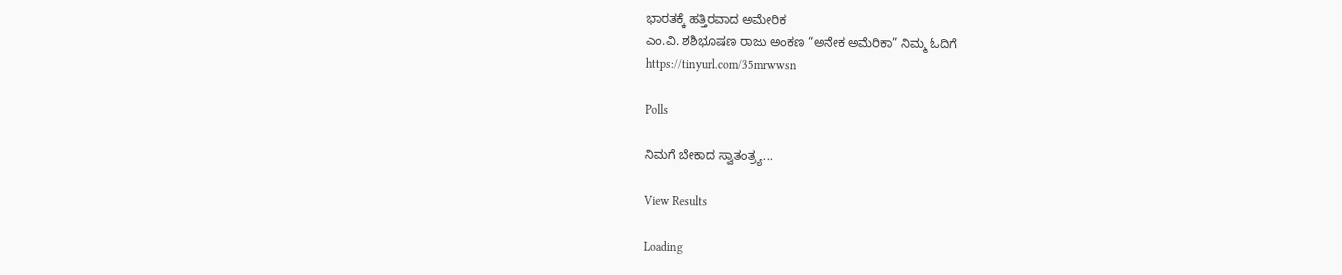ಭಾರತಕ್ಕೆ ಹತ್ತಿರವಾದ ಅಮೇರಿಕ
ಎಂ.ವಿ. ಶಶಿಭೂಷಣ ರಾಜು ಅಂಕಣ “ಅನೇಕ ಅಮೆರಿಕಾ” ನಿಮ್ಮ ಓದಿಗೆ
https://tinyurl.com/35mrwwsn

Polls

ನಿಮಗೆ ಬೇಕಾದ ಸ್ವಾತಂತ್ರ್ಯ...

View Results

Loading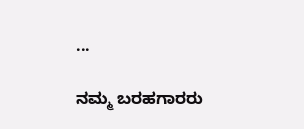...

ನಮ್ಮ ಬರಹಗಾರರು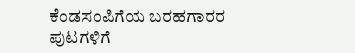ಕೆಂಡಸಂಪಿಗೆಯ ಬರಹಗಾರರ ಪುಟಗಳಿಗೆ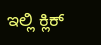ಇಲ್ಲಿ ಕ್ಲಿಕ್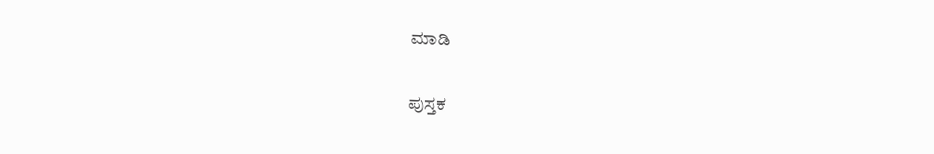ಮಾಡಿ

ಪುಸ್ತಕ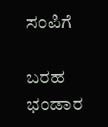ಸಂಪಿಗೆ

ಬರಹ ಭಂಡಾರ